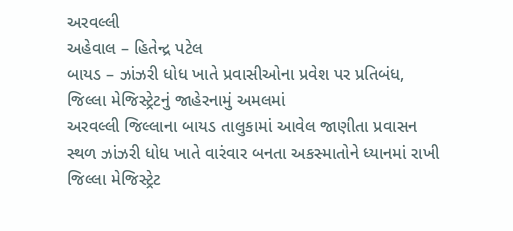અરવલ્લી
અહેવાલ – હિતેન્દ્ર પટેલ
બાયડ – ઝાંઝરી ધોધ ખાતે પ્રવાસીઓના પ્રવેશ પર પ્રતિબંધ, જિલ્લા મેજિસ્ટ્રેટનું જાહેરનામું અમલમાં
અરવલ્લી જિલ્લાના બાયડ તાલુકામાં આવેલ જાણીતા પ્રવાસન સ્થળ ઝાંઝરી ધોધ ખાતે વારંવાર બનતા અકસ્માતોને ધ્યાનમાં રાખી જિલ્લા મેજિસ્ટ્રેટ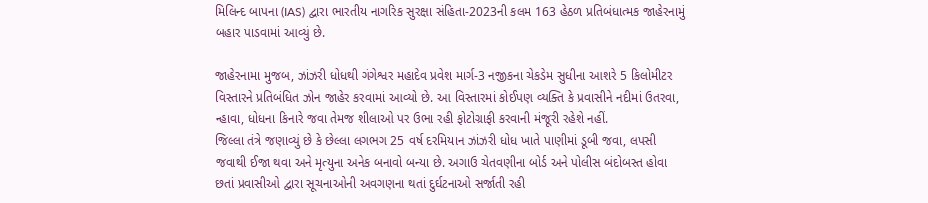મિલિન્દ બાપના (IAS) દ્વારા ભારતીય નાગરિક સુરક્ષા સંહિતા-2023ની કલમ 163 હેઠળ પ્રતિબંધાત્મક જાહેરનામું બહાર પાડવામાં આવ્યું છે.

જાહેરનામા મુજબ, ઝાંઝરી ધોધથી ગંગેશ્વર મહાદેવ પ્રવેશ માર્ગ-3 નજીકના ચેકડેમ સુધીના આશરે 5 કિલોમીટર વિસ્તારને પ્રતિબંધિત ઝોન જાહેર કરવામાં આવ્યો છે. આ વિસ્તારમાં કોઈપણ વ્યક્તિ કે પ્રવાસીને નદીમાં ઉતરવા, ન્હાવા, ધોધના કિનારે જવા તેમજ શીલાઓ પર ઉભા રહી ફોટોગ્રાફી કરવાની મંજૂરી રહેશે નહીં.
જિલ્લા તંત્રે જણાવ્યું છે કે છેલ્લા લગભગ 25 વર્ષ દરમિયાન ઝાંઝરી ધોધ ખાતે પાણીમાં ડૂબી જવા, લપસી જવાથી ઈજા થવા અને મૃત્યુના અનેક બનાવો બન્યા છે. અગાઉ ચેતવણીના બોર્ડ અને પોલીસ બંદોબસ્ત હોવા છતાં પ્રવાસીઓ દ્વારા સૂચનાઓની અવગણના થતાં દુર્ઘટનાઓ સર્જાતી રહી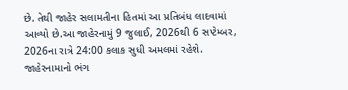છે. તેથી જાહેર સલામતીના હિતમાં આ પ્રતિબંધ લાદવામાં આવ્યો છે.આ જાહેરનામું 9 જુલાઈ, 2026થી 6 સપ્ટેમ્બર, 2026ના રાત્રે 24:00 કલાક સુધી અમલમાં રહેશે. જાહેરનામાનો ભંગ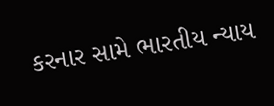કરનાર સામે ભારતીય ન્યાય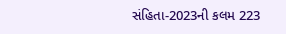સંહિતા-2023ની કલમ 223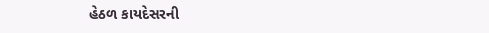હેઠળ કાયદેસરની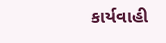કાર્યવાહી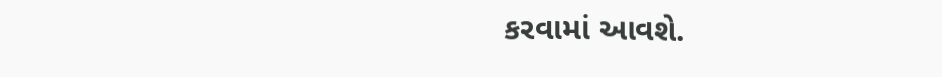કરવામાં આવશે.